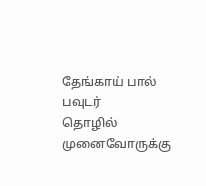தேங்காய் பால் பவுடர்
தொழில் முனைவோருக்கு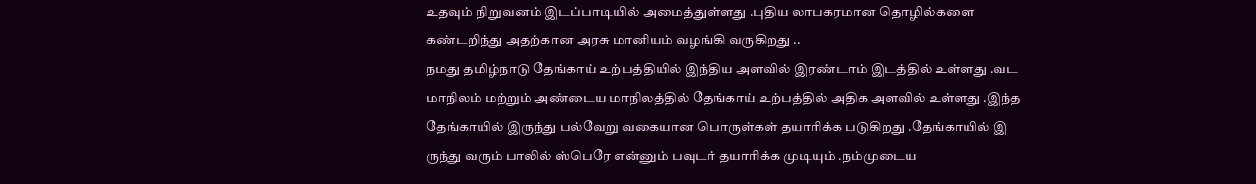உதவும் நிறுவனம் இடப்பாடியில் அமைத்துள்ளது .புதிய லாபகரமான தொழில்களை கண்டறிந்து அதற்கான அரசு மானியம் வழங்கி வருகிறது ..
நமது தமிழ்நாடு தேங்காய் உற்பத்தியில் இந்திய அளவில் இரண்டாம் இடத்தில் உள்ளது .வட மாநிலம் மற்றும் அண்டைய மாநிலத்தில் தேங்காய் உற்பத்தில் அதிக அளவில் உள்ளது .இந்த தேங்காயில் இருந்து பல்வேறு வகையான பொருள்கள் தயாரிக்க படுகிறது .தேங்காயில் இ
ருந்து வரும் பாலில் ஸ்பெரே என்னும் பவுடர் தயாரிக்க முடியும் .நம்முடைய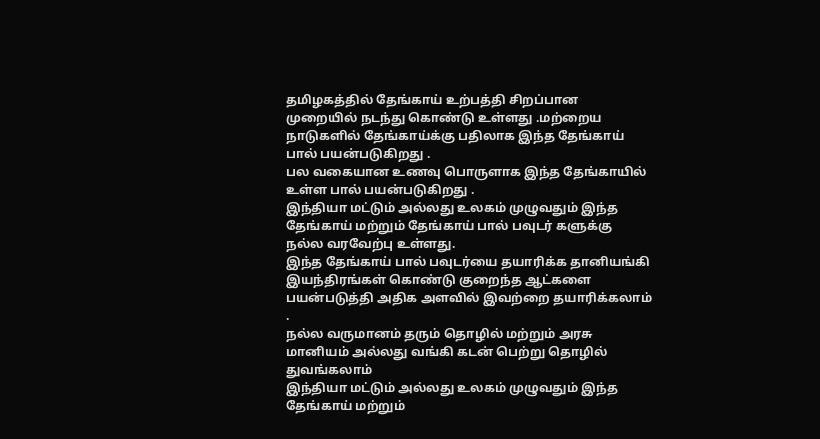தமிழகத்தில் தேங்காய் உற்பத்தி சிறப்பான முறையில் நடந்து கொண்டு உள்ளது .மற்றைய நாடுகளில் தேங்காய்க்கு பதிலாக இந்த தேங்காய் பால் பயன்படுகிறது .
பல வகையான உணவு பொருளாக இந்த தேங்காயில் உள்ள பால் பயன்படுகிறது .
இந்தியா மட்டும் அல்லது உலகம் முழுவதும் இந்த தேங்காய் மற்றும் தேங்காய் பால் பவுடர் களுக்கு நல்ல வரவேற்பு உள்ளது.
இந்த தேங்காய் பால் பவுடர்யை தயாரிக்க தானியங்கி இயந்திரங்கள் கொண்டு குறைந்த ஆட்களை பயன்படுத்தி அதிக அளவில் இவற்றை தயாரிக்கலாம் .
நல்ல வருமானம் தரும் தொழில் மற்றும் அரசு மானியம் அல்லது வங்கி கடன் பெற்று தொழில் துவங்கலாம்
இந்தியா மட்டும் அல்லது உலகம் முழுவதும் இந்த தேங்காய் மற்றும்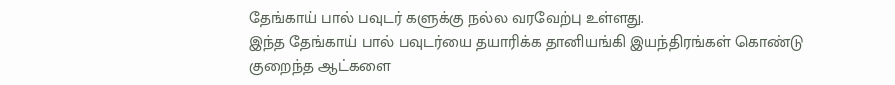தேங்காய் பால் பவுடர் களுக்கு நல்ல வரவேற்பு உள்ளது.
இந்த தேங்காய் பால் பவுடர்யை தயாரிக்க தானியங்கி இயந்திரங்கள் கொண்டு குறைந்த ஆட்களை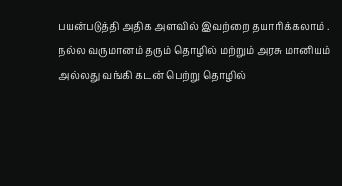பயன்படுத்தி அதிக அளவில் இவற்றை தயாரிக்கலாம் .
நல்ல வருமானம் தரும் தொழில் மற்றும் அரசு மானியம் அல்லது வங்கி கடன் பெற்று தொழில்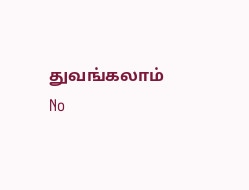துவங்கலாம்
No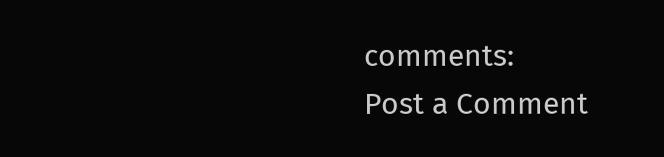comments:
Post a Comment